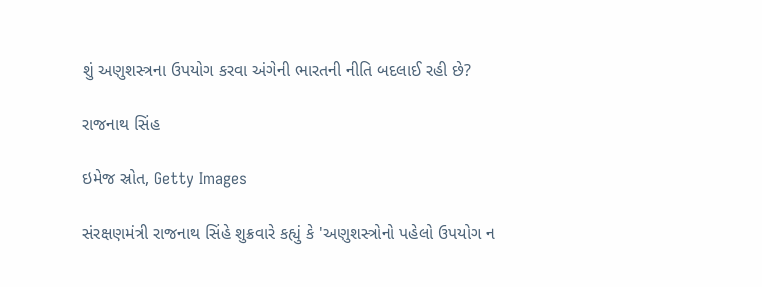શું અણુશસ્ત્રના ઉપયોગ કરવા અંગેની ભારતની નીતિ બદલાઈ રહી છે?

રાજનાથ સિંહ

ઇમેજ સ્રોત, Getty Images

સંરક્ષણમંત્રી રાજનાથ સિંહે શુક્રવારે કહ્યું કે 'અણુશસ્ત્રોનો પહેલો ઉપયોગ ન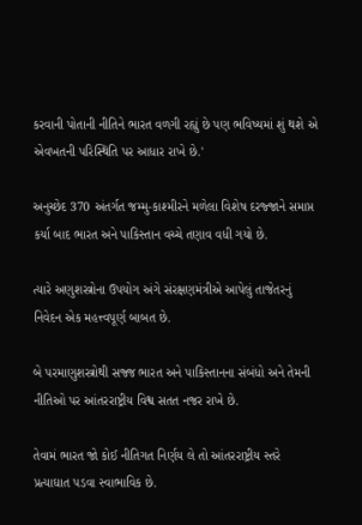કરવાની પોતાની નીતિને ભારત વળગી રહ્યું છે પણ ભવિષ્યમાં શું થશે એ એવખતની પરિસ્થિતિ પર આધાર રાખે છે.'

અનુચ્છેદ 370 અંતર્ગત જમ્મુ-કાશ્મીરને મળેલા વિશેષ દરજ્જાને સમાપ્ત કર્યા બાદ ભારત અને પાકિસ્તાન વચ્ચે તણાવ વધી ગયો છે.

ત્યારે અણુશસ્ત્રોના ઉપયોગ અંગે સંરક્ષણમંત્રીએ આપેલું તાજેતરનું નિવેદન એક મહત્ત્વપૂર્ણ બાબત છે.

બે પરમાણુશસ્ત્રોથી સજ્જ ભારત અને પાકિસ્તાનના સંબંધો અને તેમની નીતિઓ પર આંતરરાષ્ટ્રીય વિશ્વ સતત નજર રાખે છે.

તેવામં ભારત જો કોઈ નીતિગત નિર્ણય લે તો આંતરરાષ્ટ્રીય સ્તરે પ્રત્યાઘાત પડવા સ્વાભાવિક છે.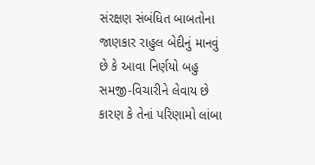સંરક્ષણ સંબંધિત બાબતોના જાણકાર રાહુલ બેદીનું માનવું છે કે આવા નિર્ણયો બહુ સમજી-વિચારીને લેવાય છે કારણ કે તેનાં પરિણામો લાંબા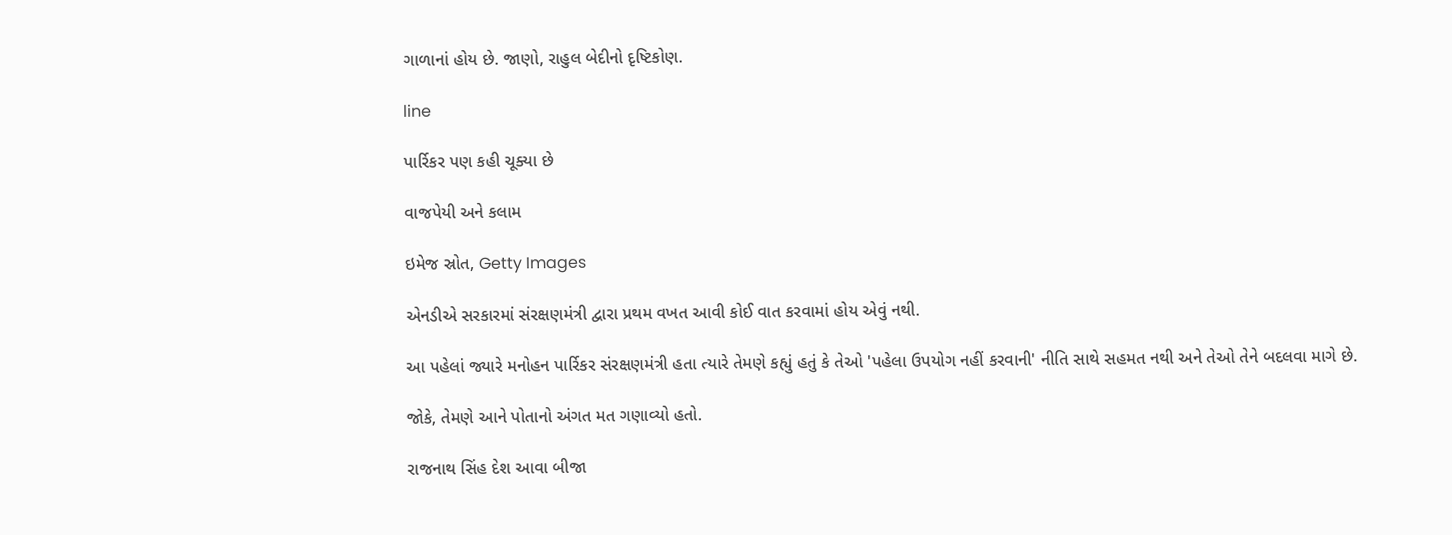ગાળાનાં હોય છે. જાણો, રાહુલ બેદીનો દૃષ્ટિકોણ.

line

પાર્રિકર પણ કહી ચૂક્યા છે

વાજપેયી અને કલામ

ઇમેજ સ્રોત, Getty Images

એનડીએ સરકારમાં સંરક્ષણમંત્રી દ્વારા પ્રથમ વખત આવી કોઈ વાત કરવામાં હોય એવું નથી.

આ પહેલાં જ્યારે મનોહન પાર્રિકર સંરક્ષણમંત્રી હતા ત્યારે તેમણે કહ્યું હતું કે તેઓ 'પહેલા ઉપયોગ નહીં કરવાની' નીતિ સાથે સહમત નથી અને તેઓ તેને બદલવા માગે છે.

જોકે, તેમણે આને પોતાનો અંગત મત ગણાવ્યો હતો.

રાજનાથ સિંહ દેશ આવા બીજા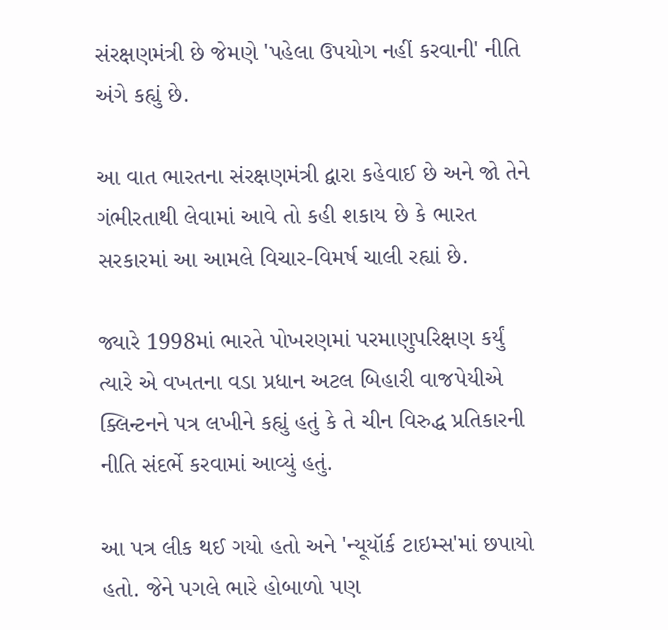સંરક્ષણમંત્રી છે જેમણે 'પહેલા ઉપયોગ નહીં કરવાની' નીતિ અંગે કહ્યું છે.

આ વાત ભારતના સંરક્ષણમંત્રી દ્વારા કહેવાઈ છે અને જો તેને ગંભીરતાથી લેવામાં આવે તો કહી શકાય છે કે ભારત સરકારમાં આ આમલે વિચાર-વિમર્ષ ચાલી રહ્યાં છે.

જ્યારે 1998માં ભારતે પોખરણમાં પરમાણુપરિક્ષણ કર્યું ત્યારે એ વખતના વડા પ્રધાન અટલ બિહારી વાજપેયીએ ક્લિન્ટનને પત્ર લખીને કહ્યું હતું કે તે ચીન વિરુદ્ધ પ્રતિકારની નીતિ સંદર્ભે કરવામાં આવ્યું હતું.

આ પત્ર લીક થઈ ગયો હતો અને 'ન્યૂયૉર્ક ટાઇમ્સ'માં છપાયો હતો. જેને પગલે ભારે હોબાળો પણ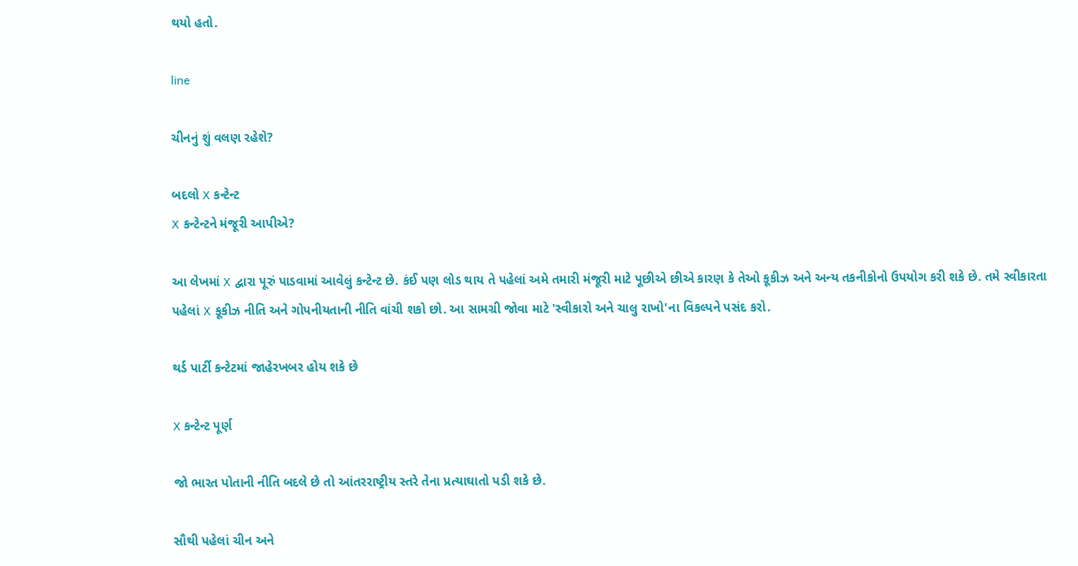થયો હતો.

line

ચીનનું શું વલણ રહેશે?

બદલો X કન્ટેન્ટ
X કન્ટેન્ટને મંજૂરી આપીએ?

આ લેખમાં X દ્વારા પૂરું પાડવામાં આવેલું કન્ટેન્ટ છે. કંઈ પણ લોડ થાય તે પહેલાં અમે તમારી મંજૂરી માટે પૂછીએ છીએ કારણ કે તેઓ કૂકીઝ અને અન્ય તકનીકોનો ઉપયોગ કરી શકે છે. તમે સ્વીકારતા પહેલાં X કૂકીઝ નીતિ અને ગોપનીયતાની નીતિ વાંચી શકો છો. આ સામગ્રી જોવા માટે 'સ્વીકારો અને ચાલુ રાખો'ના વિકલ્પને પસંદ કરો.

થર્ડ પાર્ટી કન્ટેટમાં જાહેરખબર હોય શકે છે

X કન્ટેન્ટ પૂર્ણ

જો ભારત પોતાની નીતિ બદલે છે તો આંતરરાષ્ટ્રીય સ્તરે તેના પ્રત્યાઘાતો પડી શકે છે.

સૌથી પહેલાં ચીન અને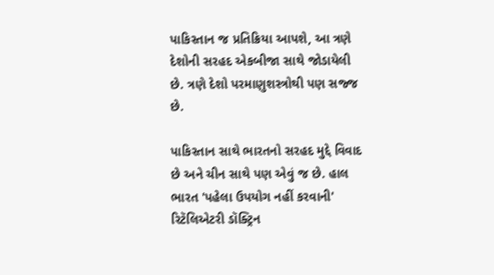પાકિસ્તાન જ પ્રતિક્રિયા આપશે, આ ત્રણે દેશોની સરહદ એકબીજા સાથે જોડાયેલી છે. ત્રણે દેશો પરમાણુશસ્ત્રોથી પણ સજ્જ છે.

પાકિસ્તાન સાથે ભારતનો સરહદ મુદ્દે વિવાદ છે અને ચીન સાથે પણ એવું જ છે. હાલ ભારત 'પહેલા ઉપયોગ નહીં કરવાની' રિટૅલિએટરી ડૉક્ટ્રિન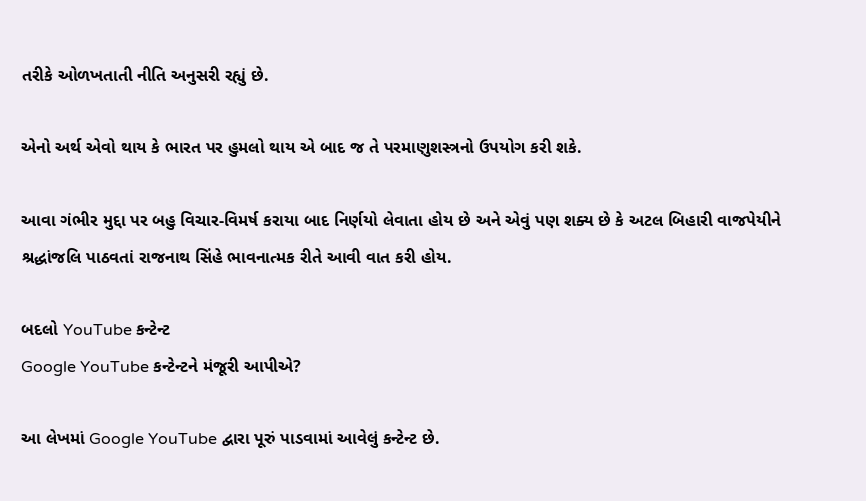તરીકે ઓળખતાતી નીતિ અનુસરી રહ્યું છે.

એનો અર્થ એવો થાય કે ભારત પર હુમલો થાય એ બાદ જ તે પરમાણુશસ્ત્રનો ઉપયોગ કરી શકે.

આવા ગંભીર મુદ્દા પર બહુ વિચાર-વિમર્ષ કરાયા બાદ નિર્ણયો લેવાતા હોય છે અને એવું પણ શક્ય છે કે અટલ બિહારી વાજપેયીને શ્રદ્ધાંજલિ પાઠવતાં રાજનાથ સિંહે ભાવનાત્મક રીતે આવી વાત કરી હોય.

બદલો YouTube કન્ટેન્ટ
Google YouTube કન્ટેન્ટને મંજૂરી આપીએ?

આ લેખમાં Google YouTube દ્વારા પૂરું પાડવામાં આવેલું કન્ટેન્ટ છે.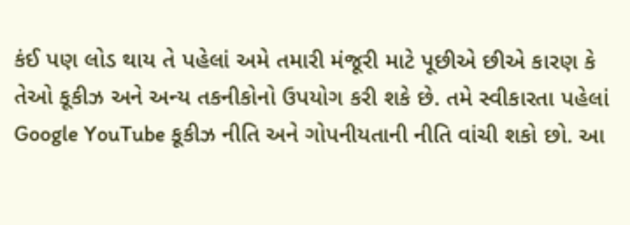કંઈ પણ લોડ થાય તે પહેલાં અમે તમારી મંજૂરી માટે પૂછીએ છીએ કારણ કે તેઓ કૂકીઝ અને અન્ય તકનીકોનો ઉપયોગ કરી શકે છે. તમે સ્વીકારતા પહેલાં Google YouTube કૂકીઝ નીતિ અને ગોપનીયતાની નીતિ વાંચી શકો છો. આ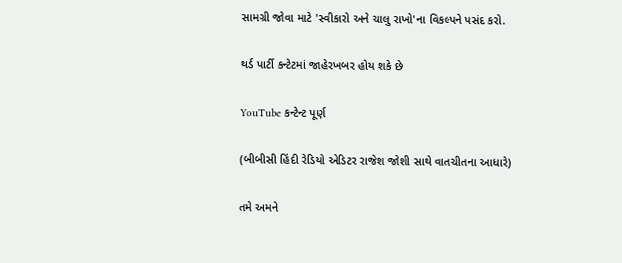સામગ્રી જોવા માટે 'સ્વીકારો અને ચાલુ રાખો'ના વિકલ્પને પસંદ કરો.

થર્ડ પાર્ટી કન્ટેટમાં જાહેરખબર હોય શકે છે

YouTube કન્ટેન્ટ પૂર્ણ

(બીબીસી હિંદી રેડિયો એડિટર રાજેશ જોશી સાથે વાતચીતના આધારે)

તમે અમને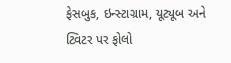ફેસબુક, ઇન્સ્ટાગ્રામ, યૂટ્યૂબ અને ટ્વિટર પર ફોલો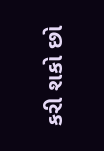કરી શકો છો